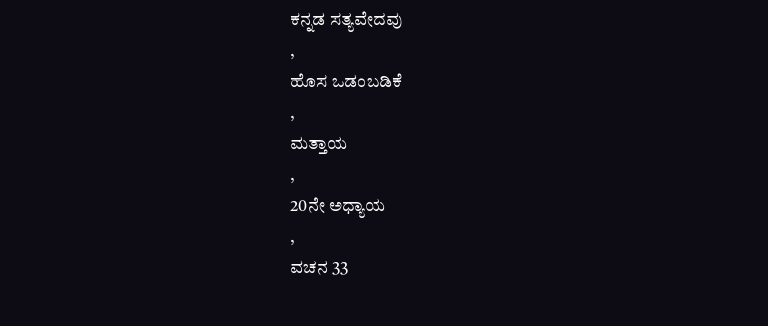ಕನ್ನಡ ಸತ್ಯವೇದವು
,
ಹೊಸ ಒಡಂಬಡಿಕೆ
,
ಮತ್ತಾಯ
,
20ನೇ ಅಧ್ಯಾಯ
,
ವಚನ 33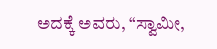ಅದಕ್ಕೆ ಅವರು, “ಸ್ವಾಮೀ,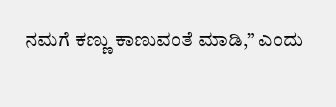ನಮಗೆ ಕಣ್ಣು ಕಾಣುವಂತೆ ಮಾಡಿ,” ಎಂದು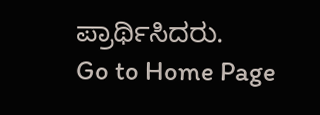ಪ್ರಾರ್ಥಿಸಿದರು.
Go to Home Page